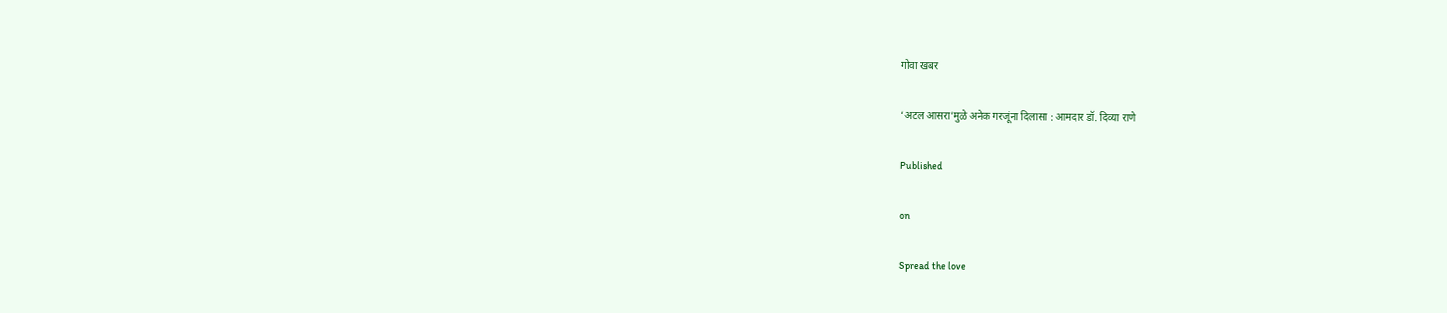गोवा खबर

‘अटल आसरा’मुळे अनेक गरजूंना दिलासा : आमदार डॉ. दिव्या राणे

Published

on

Spread the love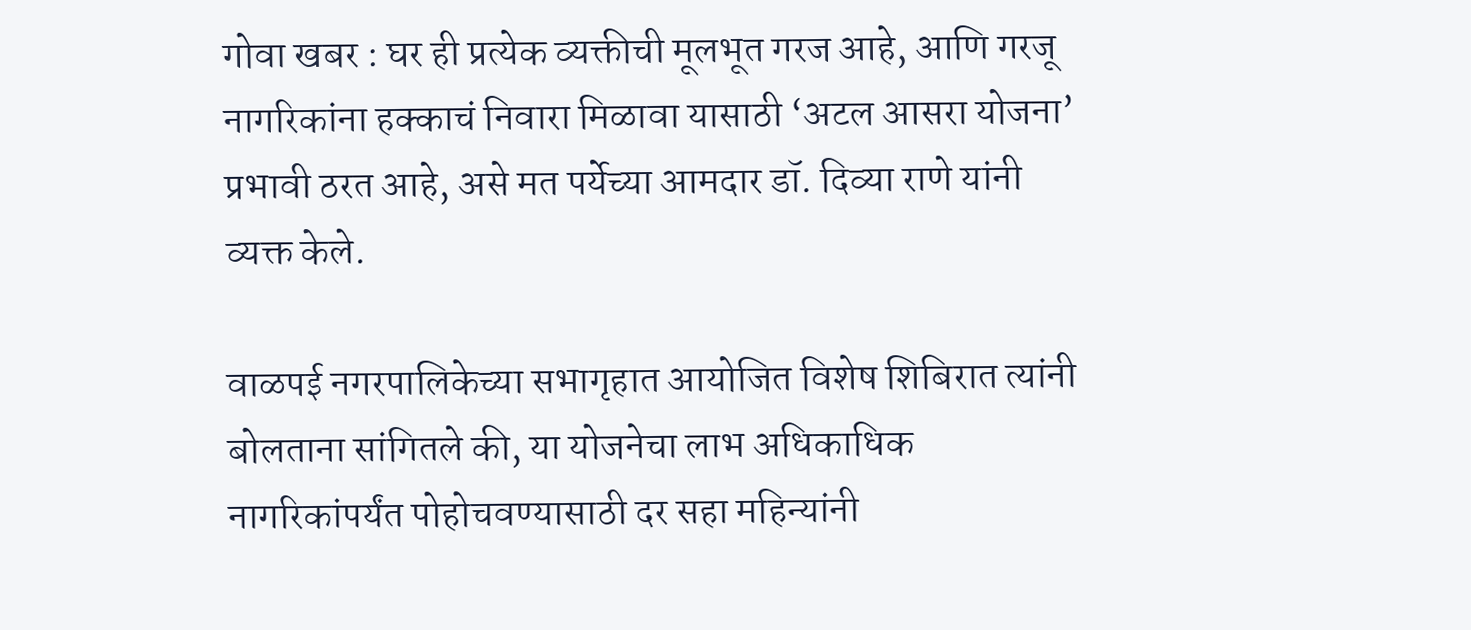गोवा खबर : घर ही प्रत्येक व्यक्तीची मूलभूत गरज आहे, आणि गरजू नागरिकांना हक्काचं निवारा मिळावा यासाठी ‘अटल आसरा योजना’ प्रभावी ठरत आहे, असे मत पर्येच्या आमदार डॉ. दिव्या राणे यांनी व्यक्त केले.

वाळपई नगरपालिकेच्या सभागृहात आयोजित विशेष शिबिरात त्यांनी बोलताना सांगितले की, या योजनेचा लाभ अधिकाधिक नागरिकांपर्यंत पोहोचवण्यासाठी दर सहा महिन्यांनी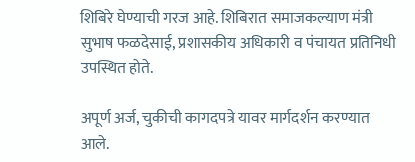शिबिरे घेण्याची गरज आहे. शिबिरात समाजकल्याण मंत्री सुभाष फळदेसाई, प्रशासकीय अधिकारी व पंचायत प्रतिनिधी उपस्थित होते.

अपूर्ण अर्ज, चुकीची कागदपत्रे यावर मार्गदर्शन करण्यात आले.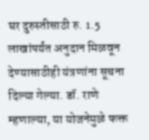घर दुरुस्तीसाठी रु. 1.5 लाखांपर्यंत अनुदान मिळवून देण्यासाठीही यंत्रणांना सूचना दिल्या गेल्या. डॉ. राणे म्हणाल्या, या योजनेमुळे फक्त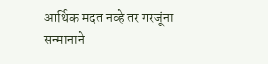आर्थिक मदत नव्हे तर गरजूंना सन्मानाने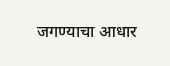जगण्याचा आधार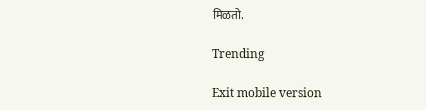मिळतो.

Trending

Exit mobile version